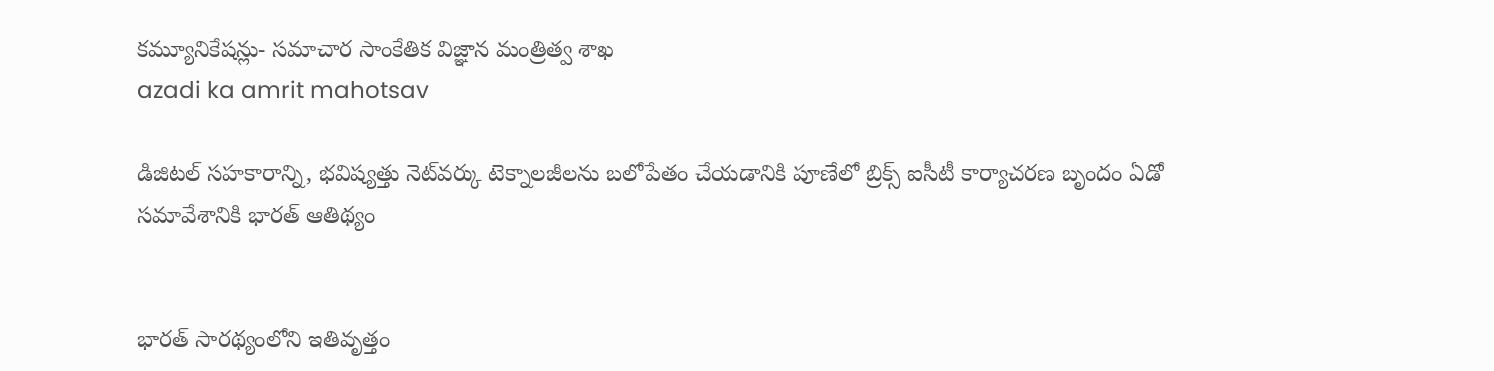కమ్యూనికేషన్లు- సమాచార సాంకేతిక విజ్ఞాన మంత్రిత్వ శాఖ
azadi ka amrit mahotsav

డిజిటల్ సహకారాన్ని, భవిష్యత్తు నెట్‌వర్కు టెక్నాలజీలను బలోపేతం చేయడానికి పూణేలో బ్రిక్స్ ఐసీటీ కార్యాచరణ బృందం ఏడో సమావేశానికి భారత్ ఆతిథ్యం


భారత్ సారథ్యంలోని ఇతివృత్తం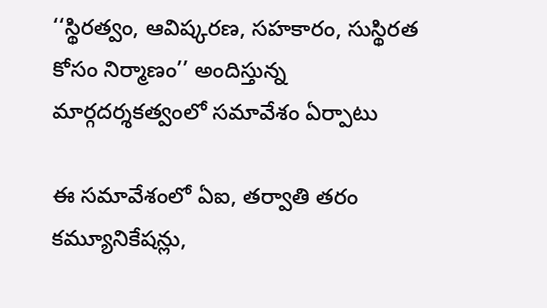‘‘స్థిరత్వం, ఆవిష్కరణ, సహకారం, సుస్థిరత కోసం నిర్మాణం’’ అందిస్తున్న మార్గదర్శకత్వంలో సమావేశం ఏర్పాటు

ఈ సమావేశంలో ఏఐ, తర్వాతి తరం కమ్యూనికేషన్లు,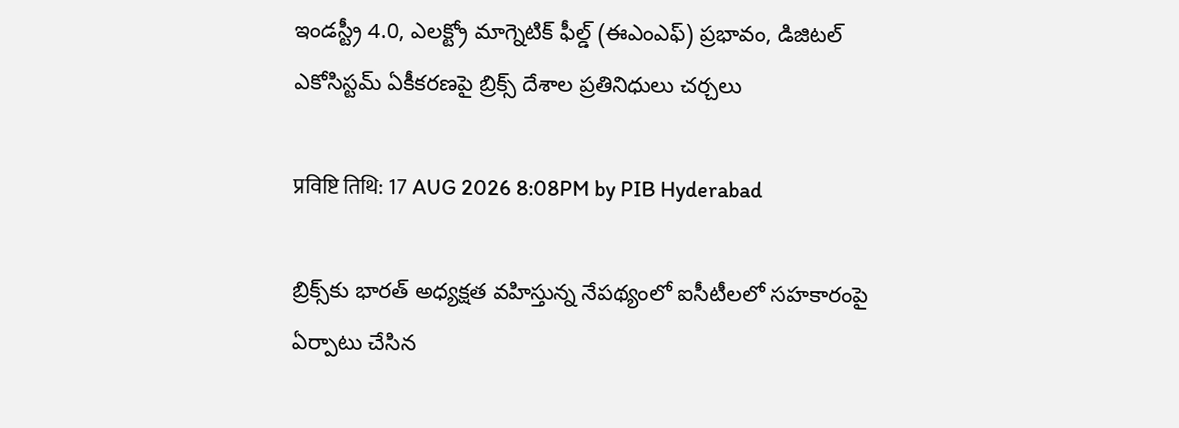ఇండస్ట్రీ 4.0, ఎలక్ట్రో మాగ్నెటిక్ ఫీల్డ్ (ఈఎంఎఫ్) ప్రభావం, డిజిటల్ ఎకోసిస్టమ్ ఏకీకరణపై బ్రిక్స్ దేశాల ప్రతినిధులు చర్చలు

प्रविष्टि तिथि: 17 AUG 2026 8:08PM by PIB Hyderabad

బ్రిక్స్‌కు భారత్ అధ్యక్షత వహిస్తున్న నేపథ్యంలో ఐసీటీలలో సహకారంపై ఏర్పాటు చేసిన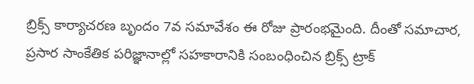బ్రిక్స్ కార్యాచరణ బృందం 7వ సమావేశం ఈ రోజు ప్రారంభమైంది. దీంతో సమాచార, ప్రసార సాంకేతిక పరిజ్ఞానాల్లో సహకారానికి సంబంధించిన బ్రిక్స్ ట్రాక్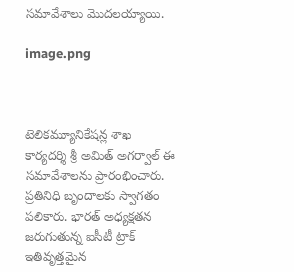సమావేశాలు మొదలయ్యాయి.

image.png



టెలికమ్యూనికేషన్ల శాఖ కార్యదర్శి శ్రీ అమిత్ అగర్వాల్ ఈ సమావేశాలను ప్రారంభించారు. ప్రతినిధి బృందాలకు స్వాగతం పలికారు. భారత్ అధ్యక్షతన జరుగుతున్న ఐసీటీ ట్రాక్ ఇతివృత్తమైన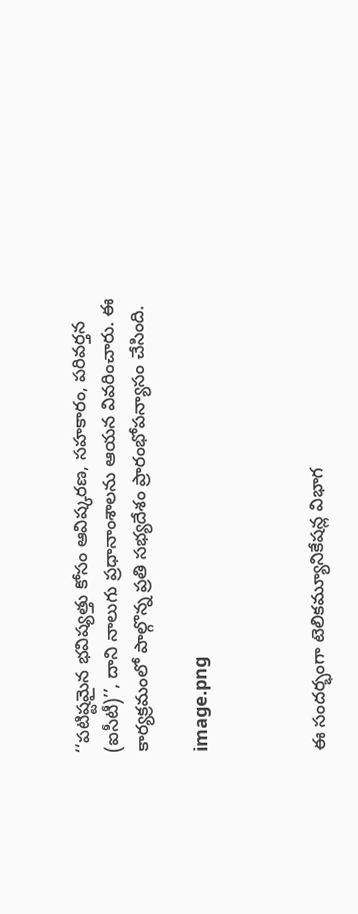‘‘పటిష్టమైన భవిష్యత్తు కోసం ఆవిష్కరణ, సహకారం, పరివర్తన (ఐసీటీ)’’, దాని నాలుగు ప్రధానాంశాలను ఆయన వివరించారు. ఈ కార్యక్రమంలో పాల్గొన్న ప్రతి సభ్యదేశం ప్రారంభోపన్యాసం చేసింది.

image.png



ఈ సందర్భంగా టెలికమ్యూనికేషన్ల విభాగ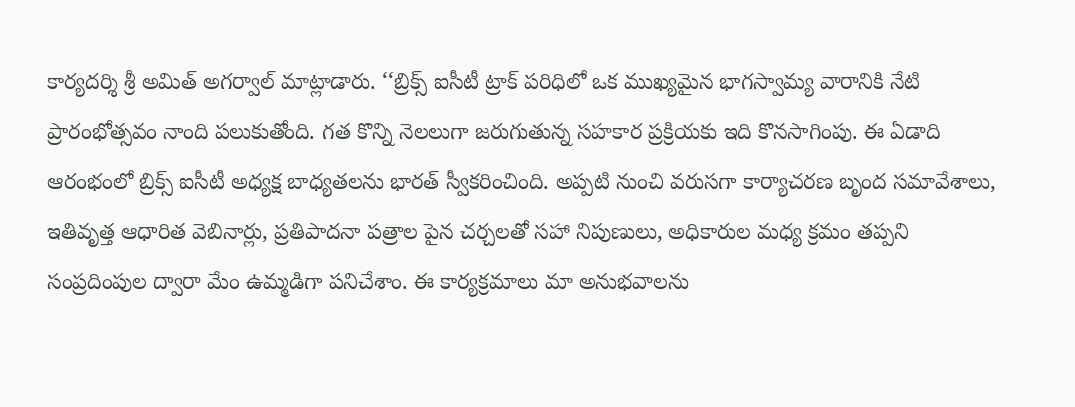కార్యదర్శి శ్రీ అమిత్ అగర్వాల్ మాట్లాడారు. ‘‘బ్రిక్స్ ఐసీటీ ట్రాక్ పరిధిలో ఒక ముఖ్యమైన భాగస్వామ్య వారానికి నేటి ప్రారంభోత్సవం నాంది పలుకుతోంది. గత కొన్ని నెలలుగా జరుగుతున్న సహకార ప్రక్రియకు ఇది కొనసాగింపు. ఈ ఏడాది ఆరంభంలో బ్రిక్స్ ఐసీటీ అధ్యక్ష బాధ్యతలను భారత్ స్వీకరించింది. అప్పటి నుంచి వరుసగా కార్యాచరణ బృంద సమావేశాలు, ఇతివృత్త ఆధారిత వెబినార్లు, ప్రతిపాదనా పత్రాల పైన చర్చలతో సహా నిపుణులు, అధికారుల మధ్య క్రమం తప్పని సంప్రదింపుల ద్వారా మేం ఉమ్మడిగా పనిచేశాం. ఈ కార్యక్రమాలు మా అనుభవాలను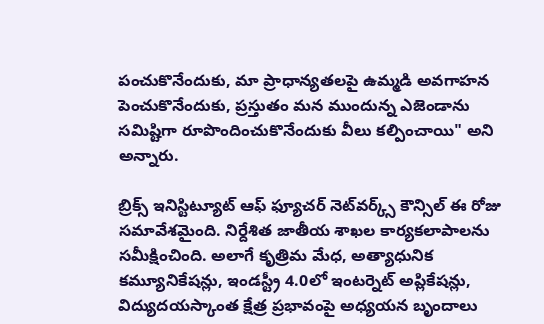పంచుకొనేందుకు, మా ప్రాధాన్యతలపై ఉమ్మడి అవగాహన పెంచుకొనేందుకు, ప్రస్తుతం మన ముందున్న ఎజెండాను సమిష్టిగా రూపొందించుకొనేందుకు వీలు కల్పించాయి" అని అన్నారు.

బ్రిక్స్ ఇనిస్టిట్యూట్ ఆఫ్ ఫ్యూచర్ నెట్‌వర్క్స్ కౌన్సిల్ ఈ రోజు సమావేశమైంది. నిర్దేశిత జాతీయ శాఖల కార్యకలాపాలను సమీక్షించింది. అలాగే కృత్రిమ మేధ, అత్యాధునిక కమ్యూనికేషన్లు, ఇండస్ట్రీ 4.0లో ఇంటర్నెట్ అప్లికేషన్లు, విద్యుదయస్కాంత క్షేత్ర ప్రభావంపై అధ్యయన బృందాలు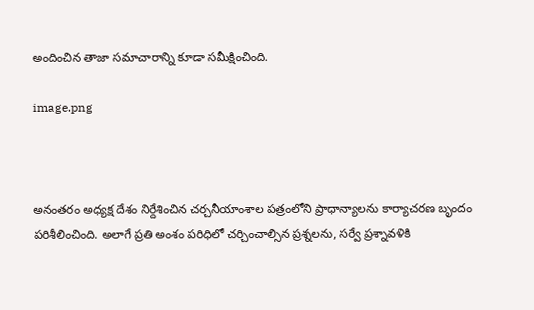అందించిన తాజా సమాచారాన్ని కూడా సమీక్షించింది.

image.png



అనంతరం అధ్యక్ష దేశం నిర్దేశించిన చర్చనీయాంశాల పత్రంలోని ప్రాధాన్యాలను కార్యాచరణ బృందం పరిశీలించింది. అలాగే ప్రతి అంశం పరిధిలో చర్చించాల్సిన ప్రశ్నలను, సర్వే ప్రశ్నావళికి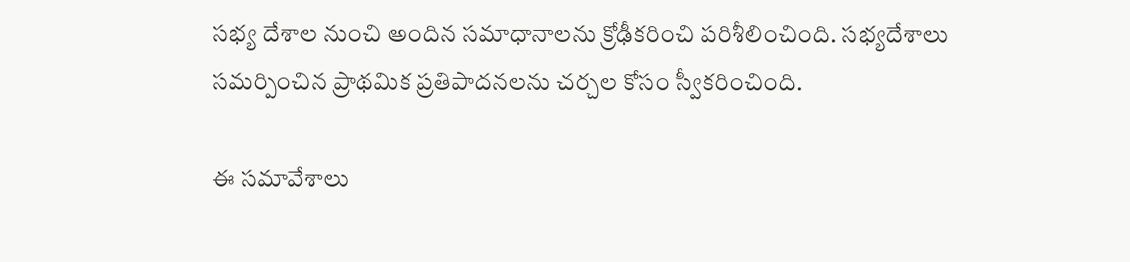సభ్య దేశాల నుంచి అందిన సమాధానాలను క్రోఢీకరించి పరిశీలించింది. సభ్యదేశాలు సమర్పించిన ప్రాథమిక ప్రతిపాదనలను చర్చల కోసం స్వీకరించింది.

ఈ సమావేశాలు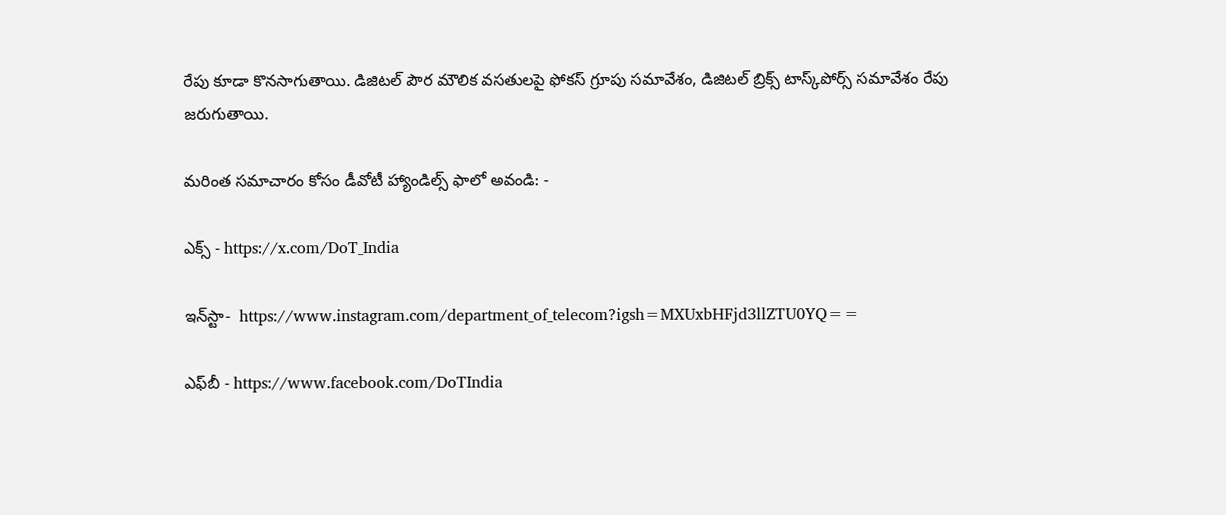రేపు కూడా కొనసాగుతాయి. డిజిటల్ పౌర మౌలిక వసతులపై ఫోకస్ గ్రూపు సమావేశం, డిజిటల్ బ్రిక్స్ టాస్క్‌పోర్స్ సమావేశం రేపు జరుగుతాయి.

మరింత సమాచారం కోసం డీవోటీ హ్యాండిల్స్ ఫాలో అవండి: -

ఎక్స్ - https://x.com/DoT_India

ఇన్‌స్టా-  https://www.instagram.com/department_of_telecom?igsh=MXUxbHFjd3llZTU0YQ==

ఎఫ్‌బీ - https://www.facebook.com/DoTIndia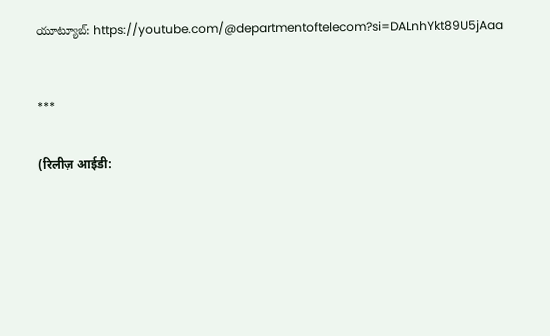యూట్యూబ్: https://youtube.com/@departmentoftelecom?si=DALnhYkt89U5jAaa



***


(रिलीज़ आईडी: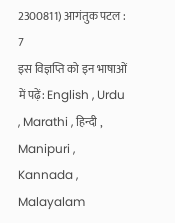2300811) आगंतुक पटल : 7
इस विज्ञप्ति को इन भाषाओं में पढ़ें: English , Urdu , Marathi , हिन्दी , Manipuri , Kannada , Malayalam